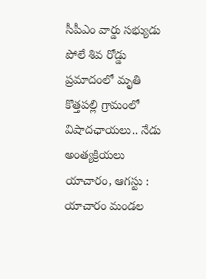సీపీఎం వార్డు సభ్యుడు పోలే శివ రోడ్డు ప్రమాదంలో మృతి
కొత్తపల్లి గ్రామంలో విషాదఛాయలు.. నేడు అంత్యక్రియలు
యాచారం, ఆగస్టు : యాచారం మండల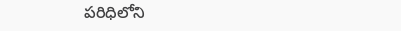పరిధిలోని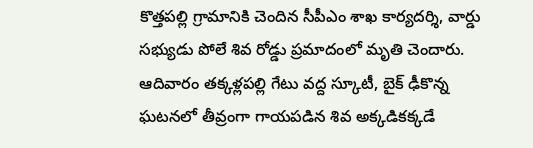కొత్తపల్లి గ్రామానికి చెందిన సీపీఎం శాఖ కార్యదర్శి, వార్డు సభ్యుడు పోలే శివ రోడ్డు ప్రమాదంలో మృతి చెందారు. ఆదివారం తక్కళ్లపల్లి గేటు వద్ద స్కూటీ, బైక్ ఢీకొన్న ఘటనలో తీవ్రంగా గాయపడిన శివ అక్కడికక్కడే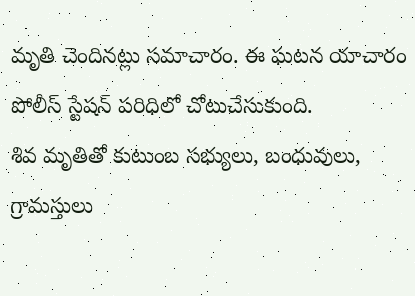మృతి చెందినట్లు సమాచారం. ఈ ఘటన యాచారం పోలీస్ స్టేషన్ పరిధిలో చోటుచేసుకుంది.
శివ మృతితో కుటుంబ సభ్యులు, బంధువులు, గ్రామస్తులు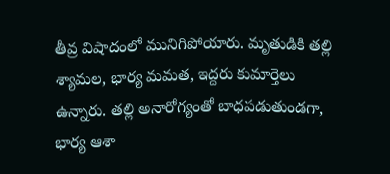తీవ్ర విషాదంలో మునిగిపోయారు. మృతుడికి తల్లి శ్యామల, భార్య మమత, ఇద్దరు కుమార్తెలు ఉన్నారు. తల్లి అనారోగ్యంతో బాధపడుతుండగా, భార్య ఆశా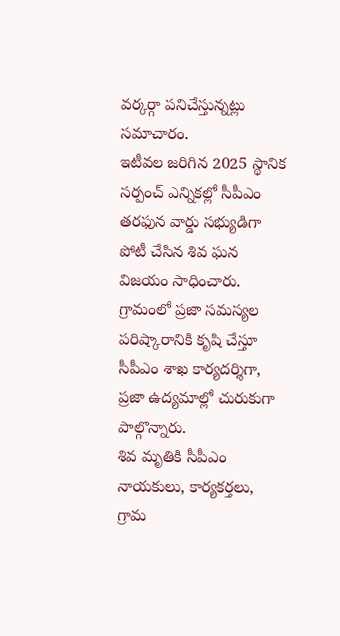వర్కర్గా పనిచేస్తున్నట్లు సమాచారం.
ఇటీవల జరిగిన 2025 స్థానిక సర్పంచ్ ఎన్నికల్లో సీపీఎం తరఫున వార్డు సభ్యుడిగా పోటీ చేసిన శివ ఘన విజయం సాధించారు. గ్రామంలో ప్రజా సమస్యల పరిష్కారానికి కృషి చేస్తూ సీపీఎం శాఖ కార్యదర్శిగా, ప్రజా ఉద్యమాల్లో చురుకుగా పాల్గొన్నారు.
శివ మృతికి సీపీఎం నాయకులు, కార్యకర్తలు, గ్రామ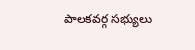పాలకవర్గ సభ్యులు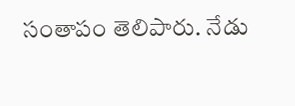సంతాపం తెలిపారు. నేడు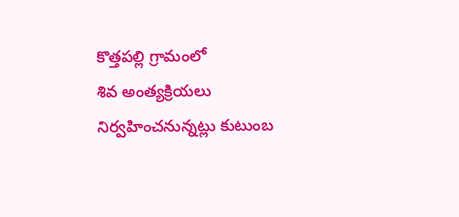కొత్తపల్లి గ్రామంలో
శివ అంత్యక్రియలు నిర్వహించనున్నట్లు కుటుంబ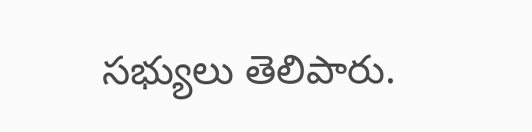సభ్యులు తెలిపారు.